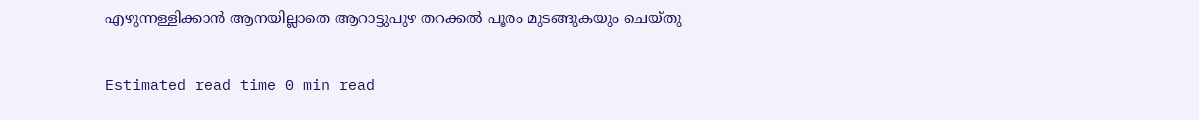എഴുന്നള്ളിക്കാൻ ആനയില്ലാതെ ആറാട്ടുപുഴ തറക്കൽ പൂരം മുടങ്ങുകയും ചെയ്തു‌

Estimated read time 0 min read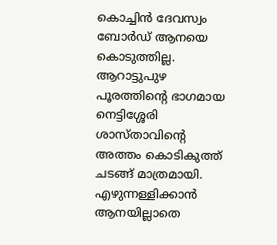കൊച്ചിൻ ദേവസ്വം ബോർഡ് ആനയെ കൊടുത്തില്ല. ആറാട്ടുപുഴ പൂരത്തിന്റെ ഭാഗമായ നെട്ടിശ്ശേരി ശാസ്‌താവിന്റെ അത്തം കൊടികുത്ത് ചടങ്ങ് മാത്രമായി. എഴുന്നള്ളിക്കാൻ ആനയില്ലാതെ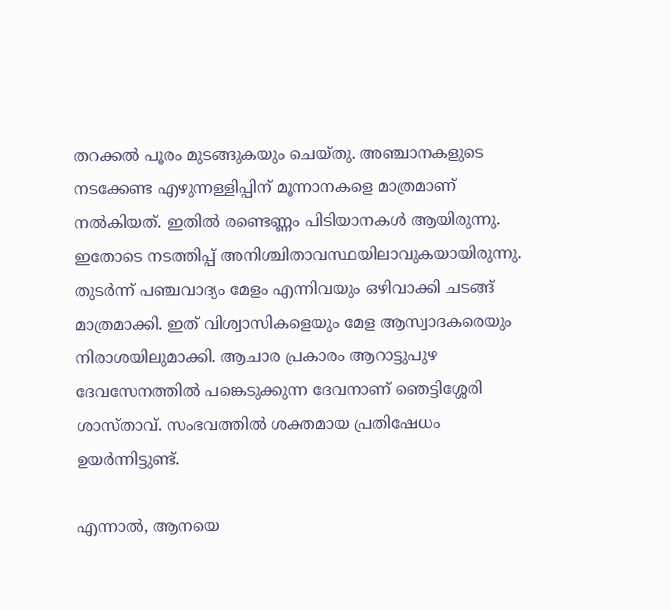തറക്കൽ പൂരം മുടങ്ങുകയും ചെയ്തു‌. അഞ്ചാനകളുടെ നടക്കേണ്ട എഴുന്നള്ളിപ്പിന് മൂന്നാനകളെ മാത്രമാണ് നൽകിയത്. ഇതിൽ രണ്ടെണ്ണം പിടിയാനകൾ ആയിരുന്നു. ഇതോടെ നടത്തിപ്പ് അനിശ്ചിതാവസ്ഥയിലാവുകയായിരുന്നു. തുടർന്ന് പഞ്ചവാദ്യം മേളം എന്നിവയും ഒഴിവാക്കി ചടങ്ങ് മാത്രമാക്കി. ഇത് വിശ്വാസികളെയും മേള ആസ്വാദകരെയും നിരാശയിലുമാക്കി. ആചാര പ്രകാരം ആറാട്ടുപുഴ ദേവസേനത്തിൽ പങ്കെടുക്കുന്ന ദേവനാണ് ഞെട്ടിശ്ശേരി ശാസ്‌താവ്. സംഭവത്തിൽ ശക്തമായ പ്രതിഷേധം ഉയർന്നിട്ടുണ്ട്.

എന്നാൽ, ആനയെ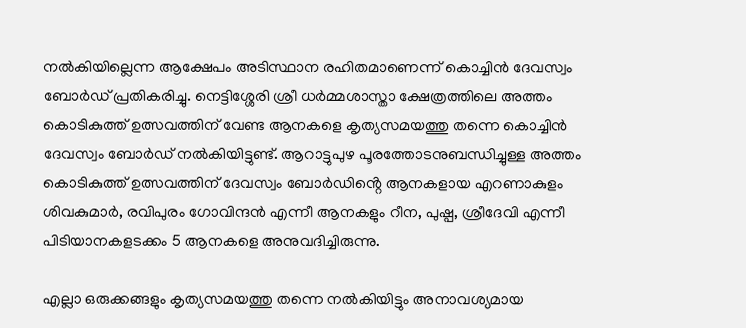നൽകിയില്ലെന്ന ആക്ഷേപം അടിസ്ഥാന രഹിതമാണെന്ന് കൊച്ചിൻ ദേവസ്വം ബോർഡ് പ്രതികരിച്ചു. നെട്ടിശ്ശേരി ശ്രീ ധർമ്മശാസ്താ ക്ഷേത്രത്തിലെ അത്തം കൊടികുത്ത് ഉത്സവത്തിന് വേണ്ട ആനകളെ കൃത്യസമയത്തു തന്നെ കൊച്ചിൻ ദേവസ്വം ബോർഡ് നൽകിയിട്ടുണ്ട്. ആറാട്ടുപുഴ പൂരത്തോടനുബന്ധിച്ചുള്ള അത്തം കൊടികുത്ത് ഉത്സവത്തിന് ദേവസ്വം ബോർഡിൻ്റെ ആനകളായ എറണാകുളം ശിവകുമാർ, രവിപുരം ഗോവിന്ദൻ എന്നീ ആനകളും റീന, പുഷ്പ, ശ്രീദേവി എന്നീ പിടിയാനകളടക്കം 5 ആനകളെ അനുവദിച്ചിരുന്നു.

എല്ലാ ഒരുക്കങ്ങളും കൃത്യസമയത്തു തന്നെ നൽകിയിട്ടും അനാവശ്യമായ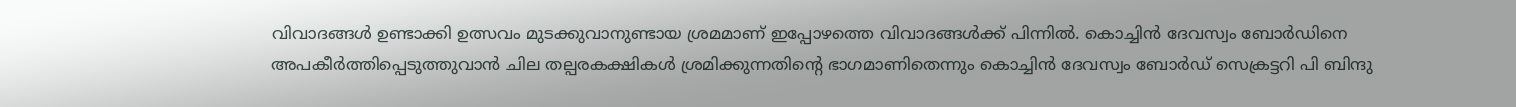വിവാദങ്ങൾ ഉണ്ടാക്കി ഉത്സവം മുടക്കുവാനുണ്ടായ ശ്രമമാണ് ഇപ്പോഴത്തെ വിവാദങ്ങൾക്ക് പിന്നിൽ. കൊച്ചിൻ ദേവസ്വം ബോർഡിനെ അപകീർത്തിപ്പെടുത്തുവാൻ ചില തല്പരകക്ഷികൾ ശ്രമിക്കുന്നതിന്റെ ഭാഗമാണിതെന്നും കൊച്ചിൻ ദേവസ്വം ബോർഡ് സെക്രട്ടറി പി ബിന്ദു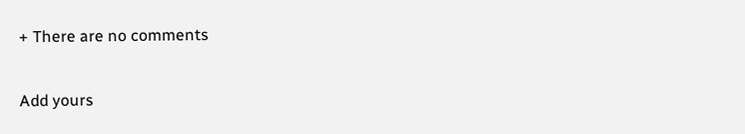+ There are no comments

Add yours